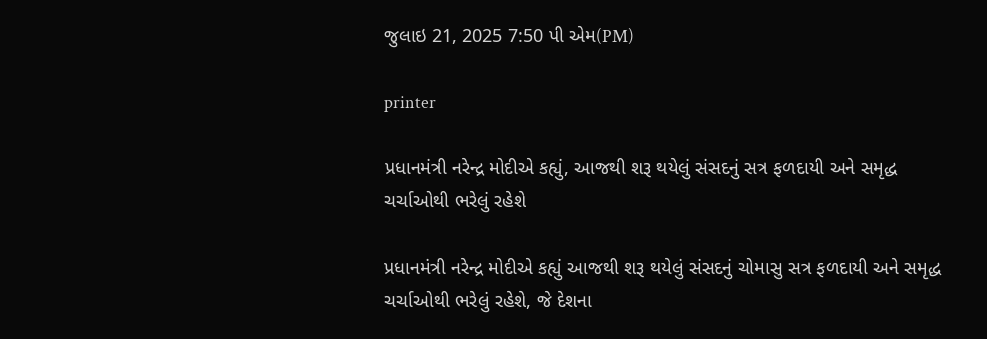જુલાઇ 21, 2025 7:50 પી એમ(PM)

printer

પ્રધાનમંત્રી નરેન્દ્ર મોદીએ કહ્યું, આજથી શરૂ થયેલું સંસદનું સત્ર ફળદાયી અને સમૃદ્ધ ચર્ચાઓથી ભરેલું રહેશે

પ્રધાનમંત્રી નરેન્દ્ર મોદીએ કહ્યું આજથી શરૂ થયેલું સંસદનું ચોમાસુ સત્ર ફળદાયી અને સમૃદ્ધ ચર્ચાઓથી ભરેલું રહેશે, જે દેશના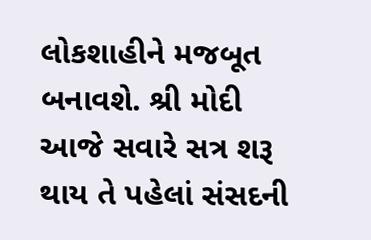લોકશાહીને મજબૂત બનાવશે. શ્રી મોદી આજે સવારે સત્ર શરૂ થાય તે પહેલાં સંસદની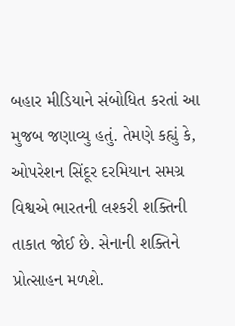બહાર મીડિયાને સંબોધિત કરતાં આ મુજબ જણાવ્યુ હતું. તેમણે કહ્યું કે, ઓપરેશન સિંદૂર દરમિયાન સમગ્ર વિશ્વએ ભારતની લશ્કરી શક્તિની તાકાત જોઈ છે. સેનાની શક્તિને પ્રોત્સાહન મળશે.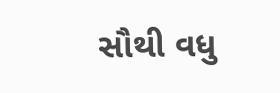સૌથી વધુ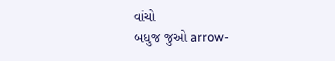વાંચો
બધુજ જુઓ arrow-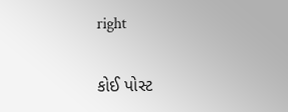right

કોઈ પોસ્ટ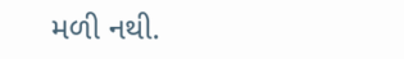મળી નથી.